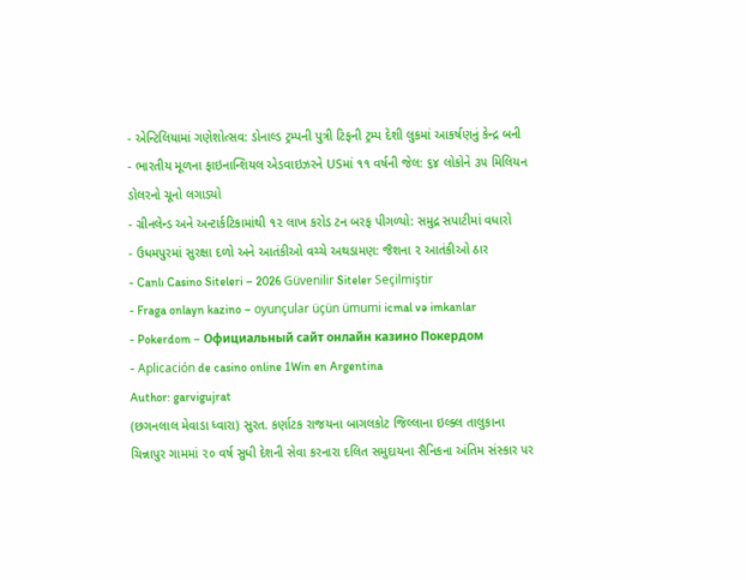- એન્ટિલિયામાં ગણેશોત્સવ: ડોનાલ્ડ ટ્રમ્પની પુત્રી ટિફની ટ્રમ્પ દેશી લુકમાં આકર્ષણનું કેન્દ્ર બની
- ભારતીય મૂળના ફાઇનાન્શિયલ એડવાઇઝરને USમાં ૧૧ વર્ષની જેલ: ૬૪ લોકોને ૩૫ મિલિયન ડોલરનો ચૂનો લગાડ્યો
- ગ્રીનલેન્ડ અને અન્ટાર્કટિકામાંથી ૧૨ લાખ કરોડ ટન બરફ પીગળ્યો: સમુદ્ર સપાટીમાં વધારો
- ઉધમપુરમાં સુરક્ષા દળો અને આતંકીઓ વચ્ચે અથડામણ: જૈશના ૨ આતંકીઓ ઠાર
- Canlı Casino Siteleri – 2026 Güvenilir Siteler Seçilmiştir
- Fraga onlayn kazino – oyunçular üçün ümumi icmal və imkanlar
- Pokerdom – Официальный сайт онлайн казино Покердом
- Aplicación de casino online 1Win en Argentina
Author: garvigujrat
(છગનલાલ મેવાડા ધ્વારા) સુરત. કર્ણાટક રાજયના બાગલકોટ જિલ્લાના ઇલ્ક્લ તાલુકાના ચિન્નાપુર ગામમાં ૨૦ વર્ષ સુધી દેશની સેવા કરનારા દલિત સમુદાયના સૈનિકના અંતિમ સંસ્કાર પર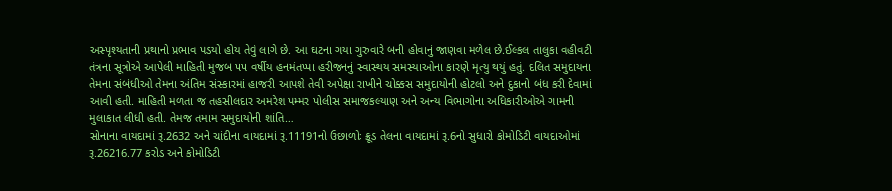અસ્પૃશ્યતાની પ્રથાનો પ્રભાવ પડયો હોય તેવું લાગે છે. આ ઘટના ગયા ગુરુવારે બની હોવાનું જાણવા મળેલ છે.ઈલ્કલ તાલુકા વહીવટી તંત્રના સૂત્રોએ આપેલી માહિતી મુજબ ૫૫ વર્ષીય હનમંતપ્પા હરીજનનું સ્વાસ્થય સમસ્યાઓના કારણે મૃત્યુ થયું હતું. દલિત સમુદાયના તેમના સંબંધીઓ તેમના અંતિમ સંસ્કારમાં હાજરી આપશે તેવી અપેક્ષા રાખીને ચોક્કસ સમુદાયોની હોટલો અને દુકાનો બંધ કરી દેવામાં આવી હતી. માહિતી મળતા જ તહસીલદાર અમરેશ પમ્મર પોલીસ સમાજકલ્યાણ અને અન્ય વિભાગોના અધિકારીઓએ ગામની મુલાકાત લીધી હતી. તેમજ તમામ સમુદાયોની શાંતિ…
સોનાના વાયદામાં રૂ.2632 અને ચાંદીના વાયદામાં રૂ.11191નો ઉછાળોઃ ક્રૂડ તેલના વાયદામાં રૂ.6નો સુધારો કોમોડિટી વાયદાઓમાં રૂ.26216.77 કરોડ અને કોમોડિટી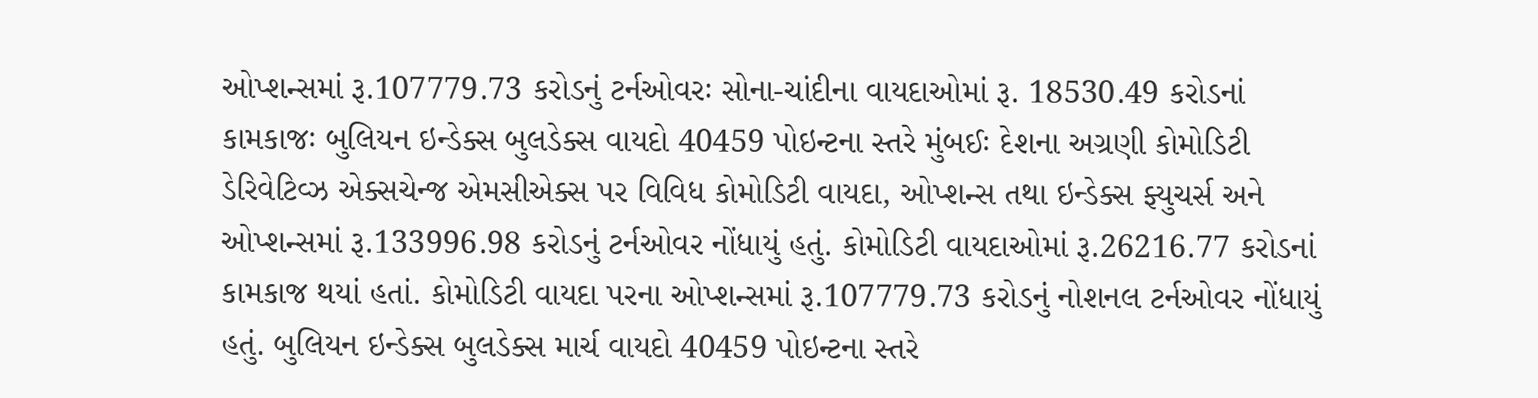ઓપ્શન્સમાં રૂ.107779.73 કરોડનું ટર્નઓવરઃ સોના-ચાંદીના વાયદાઓમાં રૂ. 18530.49 કરોડનાં કામકાજઃ બુલિયન ઇન્ડેક્સ બુલડેક્સ વાયદો 40459 પોઇન્ટના સ્તરે મુંબઈઃ દેશના અગ્રણી કોમોડિટી ડેરિવેટિવ્ઝ એક્સચેન્જ એમસીએક્સ પર વિવિધ કોમોડિટી વાયદા, ઓપ્શન્સ તથા ઇન્ડેક્સ ફ્યુચર્સ અને ઓપ્શન્સમાં રૂ.133996.98 કરોડનું ટર્નઓવર નોંધાયું હતું. કોમોડિટી વાયદાઓમાં રૂ.26216.77 કરોડનાં કામકાજ થયાં હતાં. કોમોડિટી વાયદા પરના ઓપ્શન્સમાં રૂ.107779.73 કરોડનું નોશનલ ટર્નઓવર નોંધાયું હતું. બુલિયન ઇન્ડેક્સ બુલડેક્સ માર્ચ વાયદો 40459 પોઇન્ટના સ્તરે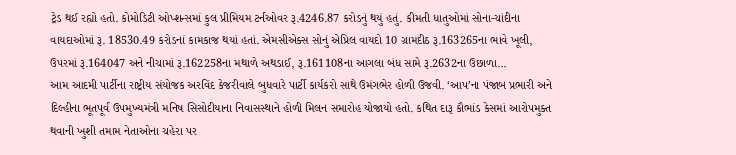ટ્રેડ થઈ રહ્યો હતો. કોમોડિટી ઓપ્શન્સમાં કુલ પ્રીમિયમ ટર્નઓવર રૂ.4246.87 કરોડનું થયું હતું. કીમતી ધાતુઓમાં સોના-ચાંદીના વાયદાઓમાં રૂ. 18530.49 કરોડનાં કામકાજ થયાં હતાં. એમસીએક્સ સોનું એપ્રિલ વાયદો 10 ગ્રામદીઠ રૂ.163265ના ભાવે ખૂલી, ઉપરમાં રૂ.164047 અને નીચામાં રૂ.162258ના મથાળે અથડાઈ, રૂ.161108ના આગલા બંધ સામે રૂ.2632ના ઉછાળા…
આમ આદમી પાર્ટીના રાષ્ટ્રીય સંયોજક અરવિંદ કેજરીવાલે બુધવારે પાર્ટી કાર્યકરો સાથે ઉમંગભેર હોળી ઉજવી. ‘આપ’ના પંજાબ પ્રભારી અને દિલ્હીના ભૂતપૂર્વ ઉપમુખ્યમંત્રી મનિષ સિસોદીયાના નિવાસસ્થાને હોળી મિલન સમારોહ યોજાયો હતો. કથિત દારૂ કૌભાંડ કેસમાં આરોપમુક્ત થવાની ખુશી તમામ નેતાઓના ચહેરા પર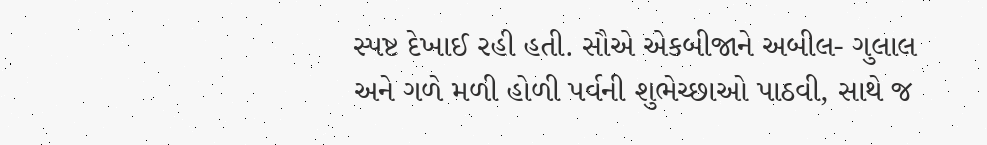સ્પષ્ટ દેખાઈ રહી હતી. સૌએ એકબીજાને અબીલ- ગુલાલ અને ગળે મળી હોળી પર્વની શુભેચ્છાઓ પાઠવી, સાથે જ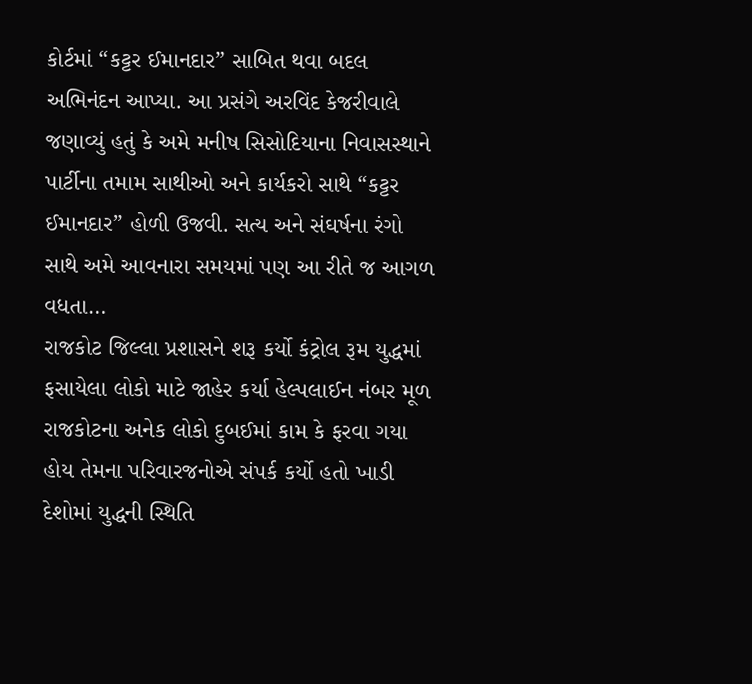કોર્ટમાં “કટ્ટર ઈમાનદાર” સાબિત થવા બદલ અભિનંદન આપ્યા. આ પ્રસંગે અરવિંદ કેજરીવાલે જણાવ્યું હતું કે અમે મનીષ સિસોદિયાના નિવાસસ્થાને પાર્ટીના તમામ સાથીઓ અને કાર્યકરો સાથે “કટ્ટર ઈમાનદાર” હોળી ઉજવી. સત્ય અને સંઘર્ષના રંગો સાથે અમે આવનારા સમયમાં પણ આ રીતે જ આગળ વધતા…
રાજકોટ જિલ્લા પ્રશાસને શરૂ કર્યો કંટ્રોલ રૂમ યુદ્ધમાં ફસાયેલા લોકો માટે જાહેર કર્યા હેલ્પલાઈન નંબર મૂળ રાજકોટના અનેક લોકો દુબઈમાં કામ કે ફરવા ગયા હોય તેમના પરિવારજનોએ સંપર્ક કર્યો હતો ખાડી દેશોમાં યુદ્ધની સ્થિતિ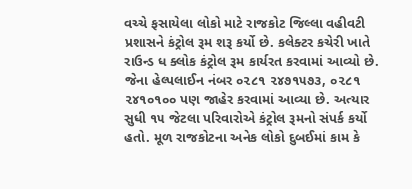વચ્ચે ફસાયેલા લોકો માટે રાજકોટ જિલ્લા વહીવટી પ્રશાસને કંટ્રોલ રૂમ શરૂ કર્યો છે. કલેક્ટર કચેરી ખાતે રાઉન્ડ ધ ક્લોક કંટ્રોલ રૂમ કાર્યરત કરવામાં આવ્યો છે. જેના હેલ્પલાઈન નંબર ૦૨૮૧ ૨૪૭૧૫૭૩, ૦૨૮૧ ૨૪૧૦૧૦૦ પણ જાહેર કરવામાં આવ્યા છે. અત્યાર સુધી ૧૫ જેટલા પરિવારોએ કંટ્રોલ રૂમનો સંપર્ક કર્યો હતો. મૂળ રાજકોટના અનેક લોકો દુબઈમાં કામ કે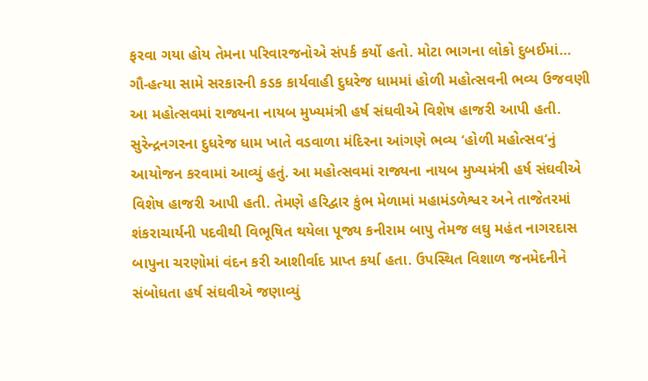ફરવા ગયા હોય તેમના પરિવારજનોએ સંપર્ક કર્યો હતો. મોટા ભાગના લોકો દુબઈમાં…
ગૌ-હત્યા સામે સરકારની કડક કાર્યવાહી દુધરેજ ધામમાં હોળી મહોત્સવની ભવ્ય ઉજવણી આ મહોત્સવમાં રાજ્યના નાયબ મુખ્યમંત્રી હર્ષ સંઘવીએ વિશેષ હાજરી આપી હતી. સુરેન્દ્રનગરના દુધરેજ ધામ ખાતે વડવાળા મંદિરના આંગણે ભવ્ય ‘હોળી મહોત્સવ‘નું આયોજન કરવામાં આવ્યું હતું. આ મહોત્સવમાં રાજ્યના નાયબ મુખ્યમંત્રી હર્ષ સંઘવીએ વિશેષ હાજરી આપી હતી. તેમણે હરિદ્વાર કુંભ મેળામાં મહામંડળેશ્વર અને તાજેતરમાં શંકરાચાર્યની પદવીથી વિભૂષિત થયેલા પૂજ્ય કનીરામ બાપુ તેમજ લઘુ મહંત નાગરદાસ બાપુના ચરણોમાં વંદન કરી આશીર્વાદ પ્રાપ્ત કર્યા હતા. ઉપસ્થિત વિશાળ જનમેદનીને સંબોધતા હર્ષ સંઘવીએ જણાવ્યું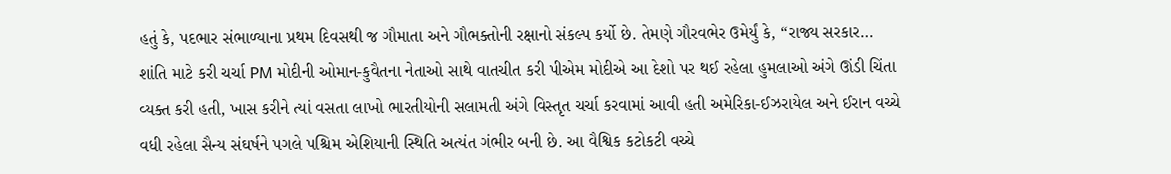હતું કે, પદભાર સંભાળ્યાના પ્રથમ દિવસથી જ ગૌમાતા અને ગૌભક્તોની રક્ષાનો સંકલ્પ કર્યો છે. તેમણે ગૌરવભેર ઉમેર્યું કે, “રાજ્ય સરકાર…
શાંતિ માટે કરી ચર્ચા PM મોદીની ઓમાન-કુવૈતના નેતાઓ સાથે વાતચીત કરી પીએમ મોદીએ આ દેશો પર થઈ રહેલા હુમલાઓ અંગે ઊંડી ચિંતા વ્યક્ત કરી હતી, ખાસ કરીને ત્યાં વસતા લાખો ભારતીયોની સલામતી અંગે વિસ્તૃત ચર્ચા કરવામાં આવી હતી અમેરિકા-ઈઝરાયેલ અને ઈરાન વચ્ચે વધી રહેલા સૈન્ય સંઘર્ષને પગલે પશ્ચિમ એશિયાની સ્થિતિ અત્યંત ગંભીર બની છે. આ વૈશ્વિક કટોકટી વચ્ચે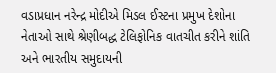વડાપ્રધાન નરેન્દ્ર મોદીએ મિડલ ઈસ્ટના પ્રમુખ દેશોના નેતાઓ સાથે શ્રેણીબદ્ધ ટેલિફોનિક વાતચીત કરીને શાંતિ અને ભારતીય સમુદાયની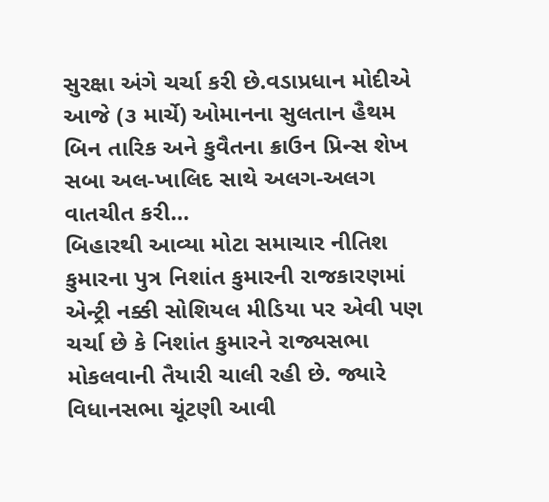સુરક્ષા અંગે ચર્ચા કરી છે.વડાપ્રધાન મોદીએ આજે (૩ માર્ચે) ઓમાનના સુલતાન હૈથમ બિન તારિક અને કુવૈતના ક્રાઉન પ્રિન્સ શેખ સબા અલ-ખાલિદ સાથે અલગ-અલગ વાતચીત કરી…
બિહારથી આવ્યા મોટા સમાચાર નીતિશ કુમારના પુત્ર નિશાંત કુમારની રાજકારણમાં એન્ટ્રી નક્કી સોશિયલ મીડિયા પર એવી પણ ચર્ચા છે કે નિશાંત કુમારને રાજ્યસભા મોકલવાની તૈયારી ચાલી રહી છે. જ્યારે વિધાનસભા ચૂંટણી આવી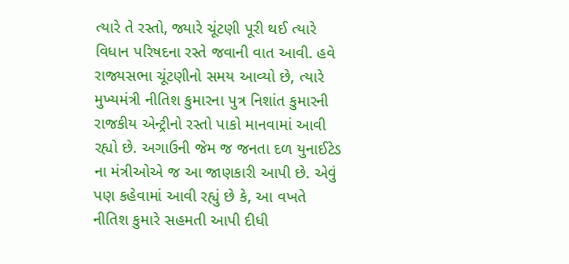ત્યારે તે રસ્તો, જ્યારે ચૂંટણી પૂરી થઈ ત્યારે વિધાન પરિષદના રસ્તે જવાની વાત આવી. હવે રાજ્યસભા ચૂંટણીનો સમય આવ્યો છે, ત્યારે મુખ્યમંત્રી નીતિશ કુમારના પુત્ર નિશાંત કુમારની રાજકીય એન્ટ્રીનો રસ્તો પાકો માનવામાં આવી રહ્યો છે. અગાઉની જેમ જ જનતા દળ યુનાઈટેડ ના મંત્રીઓએ જ આ જાણકારી આપી છે. એવું પણ કહેવામાં આવી રહ્યું છે કે, આ વખતે નીતિશ કુમારે સહમતી આપી દીધી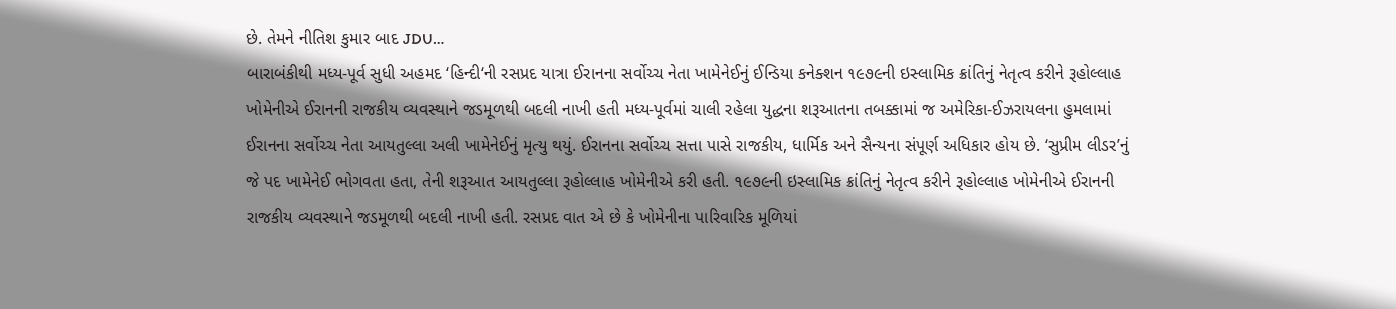છે. તેમને નીતિશ કુમાર બાદ JDU…
બારાબંકીથી મધ્ય-પૂર્વ સુધી અહમદ ‘હિન્દી‘ની રસપ્રદ યાત્રા ઈરાનના સર્વોચ્ચ નેતા ખામેનેઈનું ઈન્ડિયા કનેક્શન ૧૯૭૯ની ઇસ્લામિક ક્રાંતિનું નેતૃત્વ કરીને રૂહોલ્લાહ ખોમેનીએ ઈરાનની રાજકીય વ્યવસ્થાને જડમૂળથી બદલી નાખી હતી મધ્ય-પૂર્વમાં ચાલી રહેલા યુદ્ધના શરૂઆતના તબક્કામાં જ અમેરિકા-ઈઝરાયલના હુમલામાં ઈરાનના સર્વોચ્ચ નેતા આયતુલ્લા અલી ખામેનેઈનું મૃત્યુ થયું. ઈરાનના સર્વોચ્ચ સત્તા પાસે રાજકીય, ધાર્મિક અને સૈન્યના સંપૂર્ણ અધિકાર હોય છે. ‘સુપ્રીમ લીડર’નું જે પદ ખામેનેઈ ભોગવતા હતા, તેની શરૂઆત આયતુલ્લા રૂહોલ્લાહ ખોમેનીએ કરી હતી. ૧૯૭૯ની ઇસ્લામિક ક્રાંતિનું નેતૃત્વ કરીને રૂહોલ્લાહ ખોમેનીએ ઈરાનની રાજકીય વ્યવસ્થાને જડમૂળથી બદલી નાખી હતી. રસપ્રદ વાત એ છે કે ખોમેનીના પારિવારિક મૂળિયાં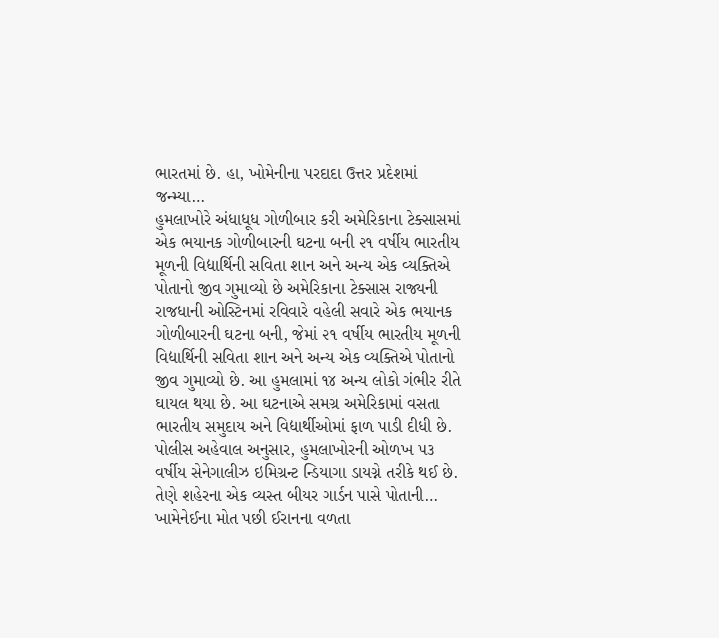ભારતમાં છે. હા, ખોમેનીના પરદાદા ઉત્તર પ્રદેશમાં જન્મ્યા…
હુમલાખોરે અંધાધૂધ ગોળીબાર કરી અમેરિકાના ટેક્સાસમાં એક ભયાનક ગોળીબારની ઘટના બની ૨૧ વર્ષીય ભારતીય મૂળની વિદ્યાર્થિની સવિતા શાન અને અન્ય એક વ્યક્તિએ પોતાનો જીવ ગુમાવ્યો છે અમેરિકાના ટેક્સાસ રાજ્યની રાજધાની ઓસ્ટિનમાં રવિવારે વહેલી સવારે એક ભયાનક ગોળીબારની ઘટના બની, જેમાં ૨૧ વર્ષીય ભારતીય મૂળની વિદ્યાર્થિની સવિતા શાન અને અન્ય એક વ્યક્તિએ પોતાનો જીવ ગુમાવ્યો છે. આ હુમલામાં ૧૪ અન્ય લોકો ગંભીર રીતે ઘાયલ થયા છે. આ ઘટનાએ સમગ્ર અમેરિકામાં વસતા ભારતીય સમુદાય અને વિદ્યાર્થીઓમાં ફાળ પાડી દીધી છે. પોલીસ અહેવાલ અનુસાર, હુમલાખોરની ઓળખ ૫૩ વર્ષીય સેનેગાલીઝ ઇમિગ્રન્ટ ન્ડિયાગા ડાયગ્ને તરીકે થઈ છે. તેણે શહેરના એક વ્યસ્ત બીયર ગાર્ડન પાસે પોતાની…
ખામેનેઈના મોત પછી ઈરાનના વળતા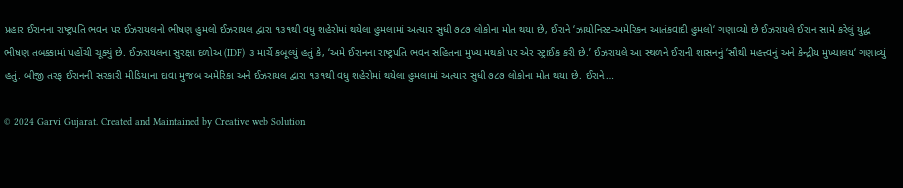પ્રહાર ઈરાનના રાષ્ટ્રપતિ ભવન પર ઈઝરાયલનો ભીષણ હુમલો ઈઝરાયલ દ્વારા ૧૩૧થી વધુ શહેરોમાં થયેલા હુમલામાં અત્યાર સુધી ૭૮૭ લોકોના મોત થયા છે, ઈરાને ‘ઝાયોનિસ્ટ-અમેરિકન આતંકવાદી હુમલો‘ ગણાવ્યો છે ઈઝરાયલે ઈરાન સામે કરેલું યુદ્ધ ભીષણ તબક્કામાં પહોંચી ચૂક્યું છે. ઈઝરાયલના સુરક્ષા દળોઅ (IDF) ૩ માર્ચે કબૂલ્યું હતું કે, ‘અમે ઈરાનના રાષ્ટ્રપતિ ભવન સહિતના મુખ્ય મથકો પર એર સ્ટ્રાઈક કરી છે.’ ઈઝરાયલે આ સ્થળને ઈરાની શાસનનું ‘સૌથી મહત્ત્વનું અને કેન્દ્રીય મુખ્યાલય‘ ગણાવ્યું હતું. બીજી તરફ ઈરાનની સરકારી મીડિયાના દાવા મુજબ અમેરિકા અને ઈઝરાયલ દ્વારા ૧૩૧થી વધુ શહેરોમાં થયેલા હુમલામાં અત્યાર સુધી ૭૮૭ લોકોના મોત થયા છે. ઈરાને…

© 2024 Garvi Gujarat. Created and Maintained by Creative web Solution